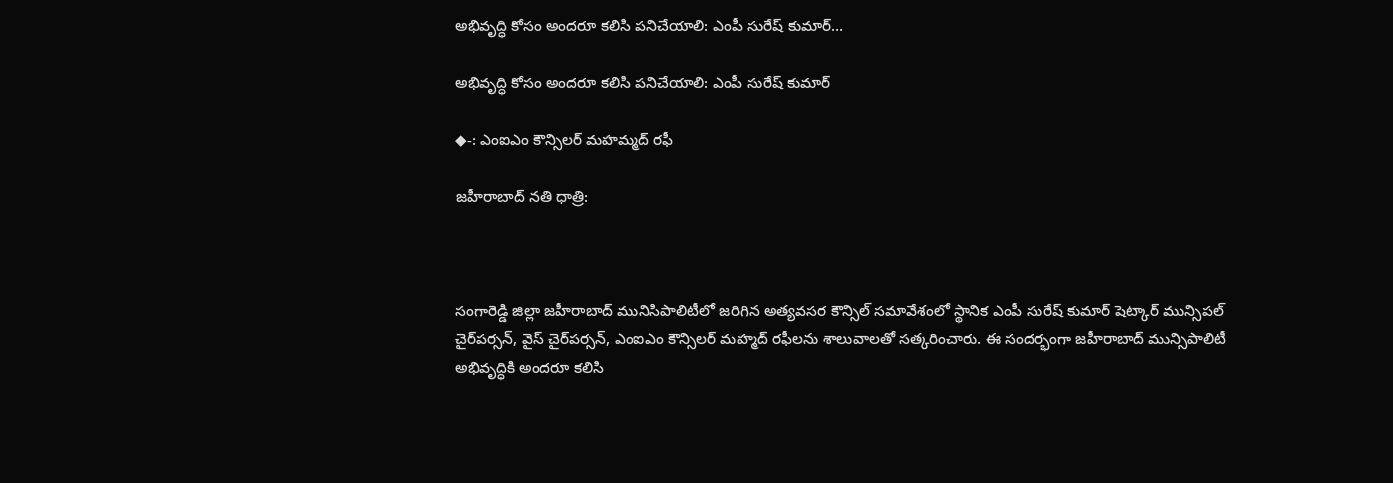అభివృద్ధి కోసం అందరూ కలిసి పనిచేయాలి: ఎంపీ సురేష్ కుమార్…

అభివృద్ధి కోసం అందరూ కలిసి పనిచేయాలి: ఎంపీ సురేష్ కుమార్

◆-: ఎంఐఎం కౌన్సిలర్ మహమ్మద్ రఫీ

జహీరాబాద్ నతి ధాత్రి:



సంగారెడ్డి జిల్లా జహీరాబాద్ మునిసిపాలిటీలో జరిగిన అత్యవసర కౌన్సిల్ సమావేశంలో స్థానిక ఎంపీ సురేష్ కుమార్ షెట్కార్ మున్సిపల్ చైర్‌పర్సన్, వైస్ చైర్‌పర్సన్, ఎంఐఎం కౌన్సిలర్ మహ్మద్ రఫీలను శాలువాలతో సత్కరించారు. ఈ సందర్భంగా జహీరాబాద్ మున్సిపాలిటీ అభివృద్ధికి అందరూ కలిసి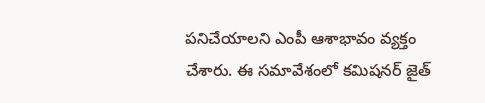పనిచేయాలని ఎంపీ ఆశాభావం వ్యక్తం చేశారు. ఈ సమావేశంలో కమిషనర్ జైత్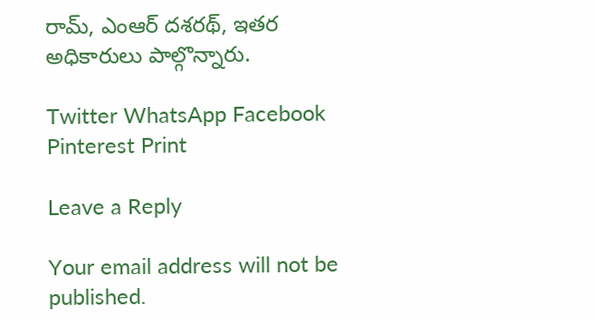రామ్, ఎంఆర్ దశరథ్, ఇతర అధికారులు పాల్గొన్నారు.

Twitter WhatsApp Facebook Pinterest Print

Leave a Reply

Your email address will not be published.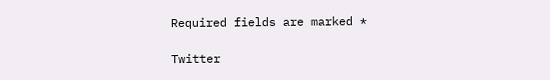Required fields are marked *

Twitter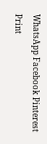WhatsApp Facebook Pinterest Print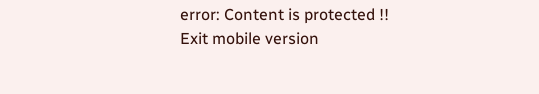error: Content is protected !!
Exit mobile version